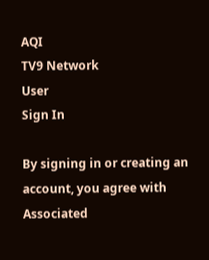AQI
TV9 Network
User
Sign In

By signing in or creating an account, you agree with Associated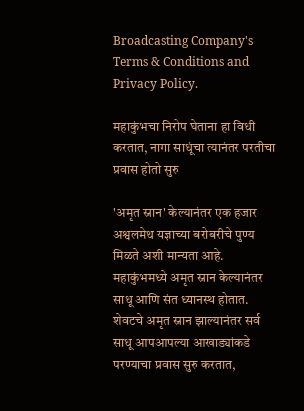Broadcasting Company's Terms & Conditions and Privacy Policy.

महाकुंभचा निरोप घेताना हा विधी करतात, नागा साधूंचा त्यानंतर परतीचा प्रवास होतो सुरु

'अमृत स्नान' केल्यानंतर एक हजार अश्वलमेथ यज्ञाच्या बरोबरीचे पुण्य मिळते अशी मान्यता आहे. महाकुंभमध्ये अमृत स्नान केल्यानंतर साधू आणि संत ध्यानस्थ होतात. शेवटचे अमृत स्नान झाल्यानंतर सर्व साधू आपआपल्या आखाड्यांकडे परण्याचा प्रवास सुरु करतात,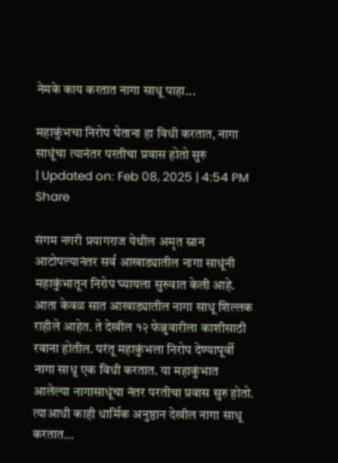नेमके काय करतात नागा साधू पाहा...

महाकुंभचा निरोप घेताना हा विधी करतात, नागा साधूंचा त्यानंतर परतीचा प्रवास होतो सुरु
| Updated on: Feb 08, 2025 | 4:54 PM
Share

संगम नगरी प्रयागराज येथील अमृत स्नान आटोपल्यानंतर सर्व आखाड्यातील नागा साधूंनी महाकुंभातून निरोप घ्यायला सुरुवात केली आहे. आता केवळ सात आखाड्यातील नागा साधू शिल्लक राहीले आहेत. ते देखील १२ फेब्रुवारीला काशीसाठी रवाना होतील. परंतू महाकुंभला निरोप देण्यापूर्वी नागा साधू एक विधी करतात. या महाकुंभात आलेल्या नागासाधूंचा नंतर परतीचा प्रवास सुरु होतो. त्याआधी काही धार्मिक अनुष्ठान देखील नागा साधू करतात…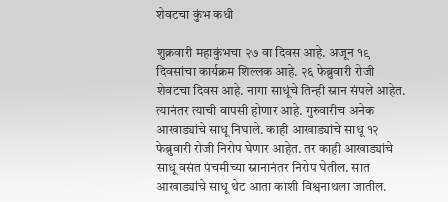शेवटचा कुंभ कधी

शुक्रवारी महाकुंभचा २७ वा दिवस आहे. अजून १९ दिवसांचा कार्यक्रम शिल्लक आहे. २६ फेब्रुवारी रोजी शेवटचा दिवस आहे. नागा साधूंचे तिन्ही स्नान संपले आहेत. त्यानंतर त्याची वापसी होणार आहे. गुरुवारीच अनेक आखाड्यांचे साधू निघाले. काही आखाड्यांचे साधू १२ फेब्रुवारी रोजी निरोप घेणार आहेत. तर काही आखाड्यांचे साधू वसंत पंचमीच्या स्नानानंतर निरोप घेतील. सात आखाड्यांचे साधू थेट आता काशी विश्वनाथला जातील.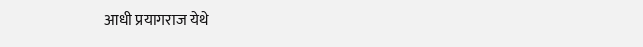आधी प्रयागराज येथे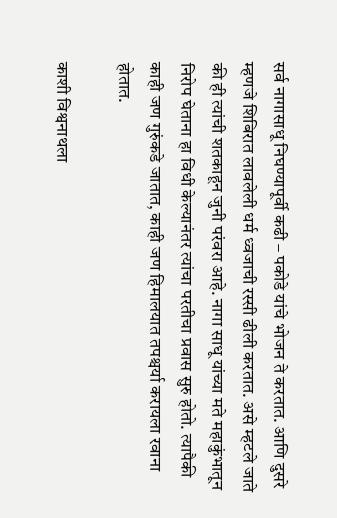सर्व नागासाधू निघण्यापूर्वी कढी – पकोडे यांचे भोजन ते करतात. आणि दुसरे म्हणजे शिबिरात लावलेली धर्म ध्वजाची रस्सी ढीली करतात. असे म्हटले जाते की ही त्यांची शतकाहून जुनी परंवरा आहे. नागा साधू यांच्या मते महाकुंभातून निरोप घेताना हा विधी केल्यानंतर त्यांचा परतीचा प्रवास सुरु होतो. त्यापैकी काही जण गुरुंकडे जातात, काही जण हिमालयात तपश्चर्या करायला रवाना होतात.

काशी विश्वनाथला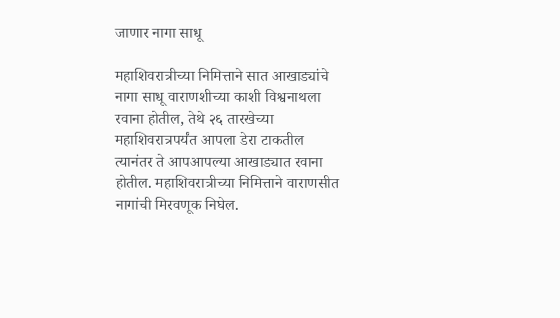जाणार नागा साधू

महाशिवरात्रीच्या निमित्ताने सात आखाड्यांचे नागा साधू वाराणशीच्या काशी विश्वनाथला रवाना होतील, तेथे २६ तारखेच्या महाशिवरात्रपर्यंत आपला डेरा टाकतील त्यानंतर ते आपआपल्या आखाड्यात रवाना होतील. महाशिवरात्रीच्या निमित्ताने वाराणसीत नागांची मिरवणूक निघेल.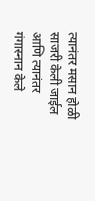त्यानंतर मसान होळी साजरी केली जाईल आणि त्यानंतर गंगास्नान केले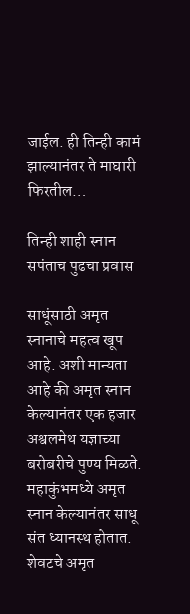जाईल. ही तिन्ही कामं झाल्यानंतर ते माघारी फिरतील…

तिन्ही शाही स्नान सपंताच पुढचा प्रवास

साधूंसाठी अमृत स्नानाचे महत्व खूप आहे. अशी मान्यता आहे की अमृत स्नान केल्यानंतर एक हजार अश्वलमेथ यज्ञाच्या बरोबरीचे पुण्य मिळते. महाकुंभमध्ये अमृत स्नान केल्यानंतर साधू संत ध्यानस्थ होतात. शेवटचे अमृत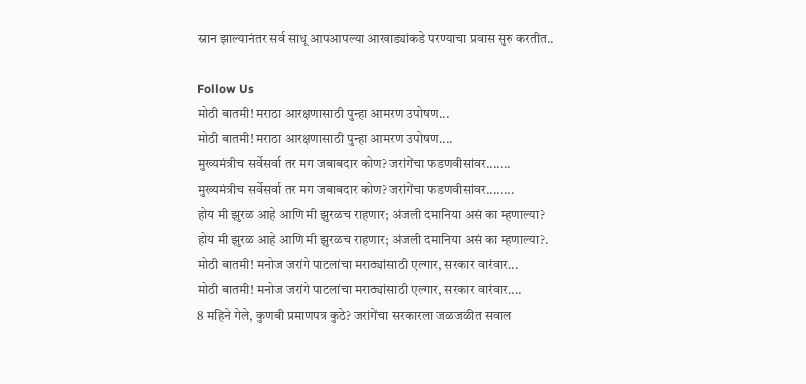स्नान झाल्यानंतर सर्व साधू आपआपल्या आखाड्यांकडे परण्याचा प्रवास सुरु करतीत..

Follow Us
मोठी बातमी! मराठा आरक्षणासाठी पुन्हा आमरण उपोषण...
मोठी बातमी! मराठा आरक्षणासाठी पुन्हा आमरण उपोषण....
मुख्यमंत्रीच सर्वेसर्वा तर मग जबाबदार कोण? जरांगेंचा फडणवीसांवर.......
मुख्यमंत्रीच सर्वेसर्वा तर मग जबाबदार कोण? जरांगेंचा फडणवीसांवर........
होय मी झुरळ आहे आणि मी झुरळच राहणार; अंजली दमानिया असं का म्हणाल्या?
होय मी झुरळ आहे आणि मी झुरळच राहणार; अंजली दमानिया असं का म्हणाल्या?.
मोठी बातमी! मनोज जरांगे पाटलांचा मराठ्यांसाठी एल्गार, सरकार वारंवार...
मोठी बातमी! मनोज जरांगे पाटलांचा मराठ्यांसाठी एल्गार, सरकार वारंवार....
8 महिने गेले, कुणबी प्रमाणपत्र कुठे? जरांगेंचा सरकारला जळजळीत सवाल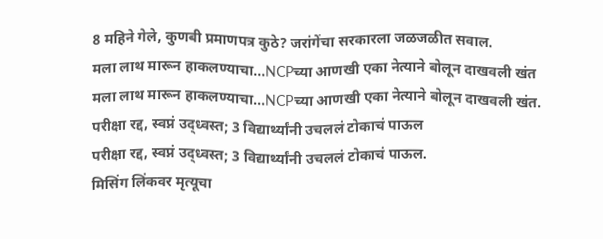8 महिने गेले, कुणबी प्रमाणपत्र कुठे? जरांगेंचा सरकारला जळजळीत सवाल.
मला लाथ मारून हाकलण्याचा...NCPच्या आणखी एका नेत्याने बोलून दाखवली खंत
मला लाथ मारून हाकलण्याचा...NCPच्या आणखी एका नेत्याने बोलून दाखवली खंत.
परीक्षा रद्द, स्वप्नं उद्ध्वस्त; 3 विद्यार्थ्यांनी उचललं टोकाचं पाऊल
परीक्षा रद्द, स्वप्नं उद्ध्वस्त; 3 विद्यार्थ्यांनी उचललं टोकाचं पाऊल.
मिसिंग लिंकवर मृत्यूचा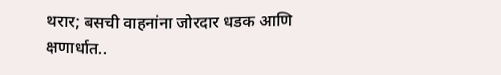थरार; बसची वाहनांना जोरदार धडक आणि क्षणार्धात..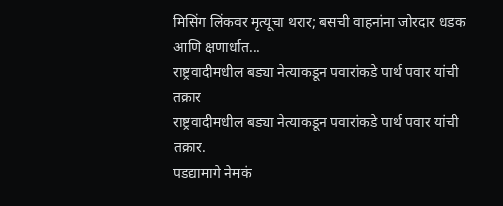मिसिंग लिंकवर मृत्यूचा थरार; बसची वाहनांना जोरदार धडक आणि क्षणार्धात...
राष्ट्रवादीमधील बड्या नेत्याकडून पवारांकडे पार्थ पवार यांची तक्रार
राष्ट्रवादीमधील बड्या नेत्याकडून पवारांकडे पार्थ पवार यांची तक्रार.
पडद्यामागे नेमकं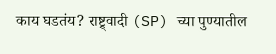काय घडतंय? राष्ट्र्वादी (SP) च्या पुण्यातील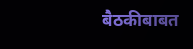बैठकीबाबत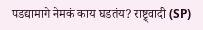पडद्यामागे नेमकं काय घडतंय? राष्ट्र्वादी (SP)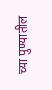च्या पुण्यातील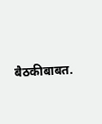बैठकीबाबत.